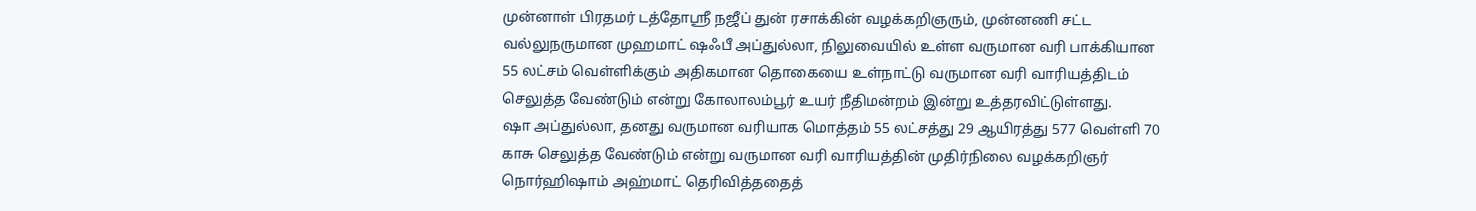முன்னாள் பிரதமர் டத்தோஸ்ரீ நஜீப் துன் ரசாக்கின் வழக்கறிஞரும், முன்னணி சட்ட வல்லுநருமான முஹமாட் ஷஃபீ அப்துல்லா, நிலுவையில் உள்ள வருமான வரி பாக்கியான 55 லட்சம் வெள்ளிக்கும் அதிகமான தொகையை உள்நாட்டு வருமான வரி வாரியத்திடம் செலுத்த வேண்டும் என்று கோலாலம்பூர் உயர் நீதிமன்றம் இன்று உத்தரவிட்டுள்ளது.
ஷா அப்துல்லா, தனது வருமான வரியாக மொத்தம் 55 லட்சத்து 29 ஆயிரத்து 577 வெள்ளி 70 காசு செலுத்த வேண்டும் என்று வருமான வரி வாரியத்தின் முதிர்நிலை வழக்கறிஞர் நொர்ஹிஷாம் அஹ்மாட் தெரிவித்ததைத்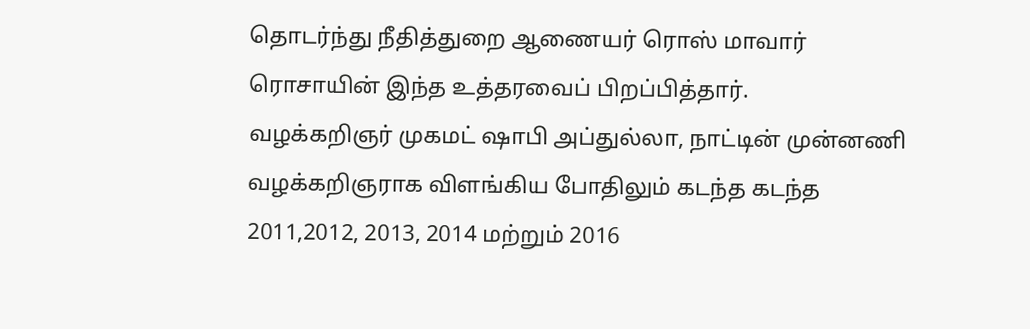தொடர்ந்து நீதித்துறை ஆணையர் ரொஸ் மாவார் ரொசாயின் இந்த உத்தரவைப் பிறப்பித்தார்.
வழக்கறிஞர் முகமட் ஷாபி அப்துல்லா, நாட்டின் முன்னணி வழக்கறிஞராக விளங்கிய போதிலும் கடந்த கடந்த 2011,2012, 2013, 2014 மற்றும் 2016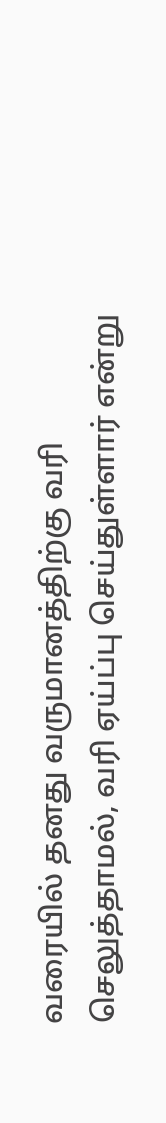வரையில் தனது வருமானத்திற்கு வரி செலுத்தாமல், வரி ஏய்ப்பு செய்துள்ளார் என்று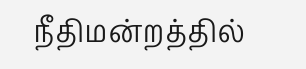நீதிமன்றத்தில்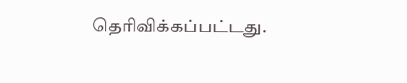தெரிவிக்கப்பட்டது.